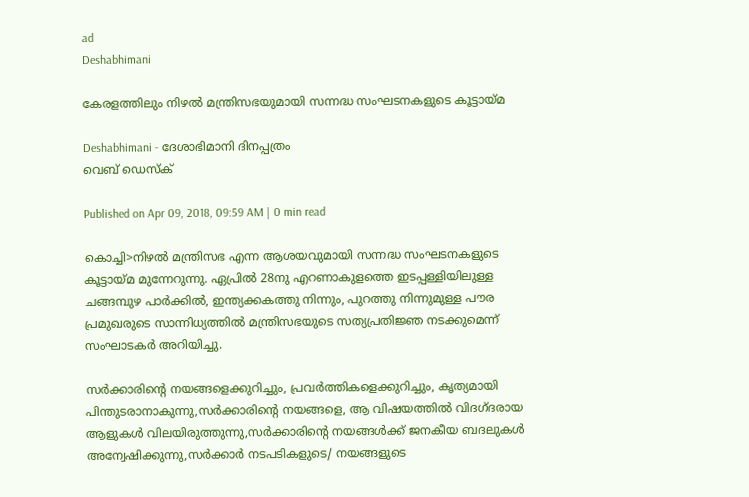ad
Deshabhimani

കേരളത്തിലും നിഴല്‍ മന്ത്രിസഭയുമായി സന്നദ്ധ സംഘടനകളുടെ കൂട്ടായ്മ

Deshabhimani - ദേശാഭിമാനി ദിനപ്പത്രം
വെബ് ഡെസ്ക്

Published on Apr 09, 2018, 09:59 AM | 0 min read

കൊച്ചി>നിഴല്‍ മന്ത്രിസഭ എന്ന ആശയവുമായി സന്നദ്ധ സംഘടനകളുടെ കൂട്ടായ്മ മുന്നേറുന്നു. ഏപ്രില്‍ 28നു എറണാകുളത്തെ ഇടപ്പള്ളിയിലുള്ള ചങ്ങമ്പുഴ പാര്‍ക്കില്‍, ഇന്ത്യക്കകത്തു നിന്നും, പുറത്തു നിന്നുമുള്ള പൗര പ്രമുഖരുടെ സാന്നിധ്യത്തില്‍ മന്ത്രിസഭയുടെ സത്യപ്രതിജ്ഞ നടക്കുമെന്ന് സംഘാടകര്‍ അറിയിച്ചു.

സര്‍ക്കാരിന്റെ നയങ്ങളെക്കുറിച്ചും, പ്രവര്‍ത്തികളെക്കുറിച്ചും, കൃത്യമായി പിന്തുടരാനാകുന്നു,സര്‍ക്കാരിന്റെ നയങ്ങളെ, ആ വിഷയത്തില്‍ വിദഗ്ദരായ ആളുകള്‍ വിലയിരുത്തുന്നു,സര്‍ക്കാരിന്റെ നയങ്ങള്‍ക്ക് ജനകീയ ബദലുകള്‍ അന്വേഷിക്കുന്നു,സര്‍ക്കാര്‍ നടപടികളുടെ/ നയങ്ങളുടെ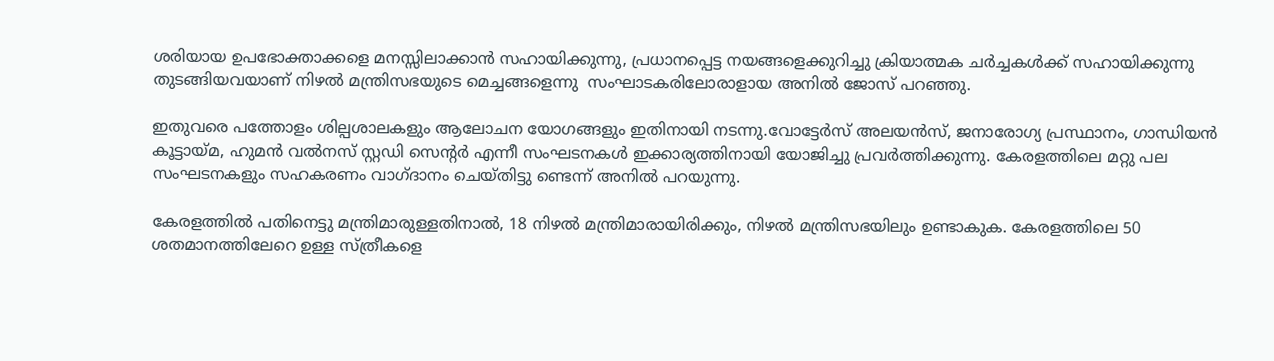ശരിയായ ഉപഭോക്താക്കളെ മനസ്സിലാക്കാന്‍ സഹായിക്കുന്നു, പ്രധാനപ്പെട്ട നയങ്ങളെക്കുറിച്ചു ക്രിയാത്മക ചര്‍ച്ചകള്‍ക്ക് സഹായിക്കുന്നു തുടങ്ങിയവയാണ് നിഴല്‍ മന്ത്രിസഭയുടെ മെച്ചങ്ങളെന്നു  സംഘാടകരിലോരാളായ അനില്‍ ജോസ് പറഞ്ഞു.

ഇതുവരെ പത്തോളം ശില്പശാലകളും ആലോചന യോഗങ്ങളും ഇതിനായി നടന്നു.വോട്ടേര്‍സ് അലയന്‍സ്, ജനാരോഗ്യ പ്രസ്ഥാനം, ഗാന്ധിയന്‍ കൂട്ടായ്മ, ഹുമന്‍ വല്‍നസ് സ്റ്റഡി സെന്റര്‍ എന്നീ സംഘടനകള്‍ ഇക്കാര്യത്തിനായി യോജിച്ചു പ്രവര്‍ത്തിക്കുന്നു. കേരളത്തിലെ മറ്റു പല സംഘടനകളും സഹകരണം വാഗ്ദാനം ചെയ്തിട്ടു ണ്ടെന്ന്‍ അനില്‍ പറയുന്നു.

കേരളത്തില്‍ പതിനെട്ടു മന്ത്രിമാരുള്ളതിനാല്‍, 18 നിഴല്‍ മന്ത്രിമാരായിരിക്കും, നിഴല്‍ മന്ത്രിസഭയിലും ഉണ്ടാകുക. കേരളത്തിലെ 50 ശതമാനത്തിലേറെ ഉള്ള സ്ത്രീകളെ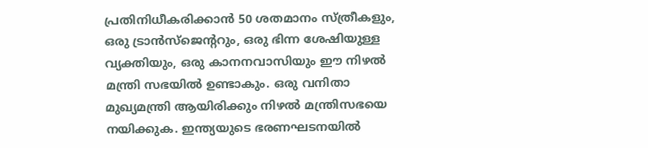പ്രതിനിധീകരിക്കാന്‍ 50 ശതമാനം സ്ത്രീകളും, ഒരു ട്രാന്‍സ്‌ജെന്ററും, ഒരു ഭിന്ന ശേഷിയുള്ള വ്യക്തിയും, ഒരു കാനനവാസിയും ഈ നിഴല്‍ മന്ത്രി സഭയില്‍ ഉണ്ടാകും. ഒരു വനിതാ മുഖ്യമന്ത്രി ആയിരിക്കും നിഴല്‍ മന്ത്രിസഭയെ നയിക്കുക. ഇന്ത്യയുടെ ഭരണഘടനയില്‍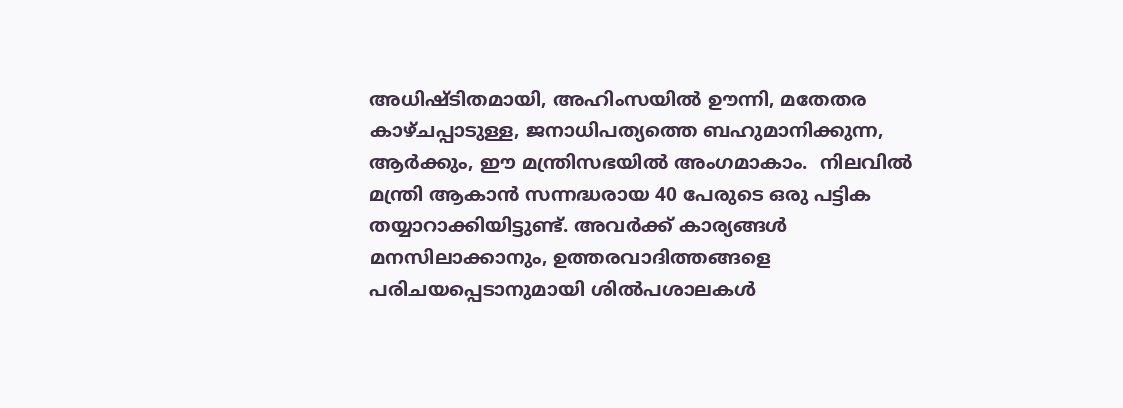അധിഷ്ടിതമായി, അഹിംസയില്‍ ഊന്നി, മതേതര കാഴ്ചപ്പാടുള്ള, ജനാധിപത്യത്തെ ബഹുമാനിക്കുന്ന, ആര്‍ക്കും, ഈ മന്ത്രിസഭയില്‍ അംഗമാകാം.  നിലവില്‍ മന്ത്രി ആകാന്‍ സന്നദ്ധരായ 40 പേരുടെ ഒരു പട്ടിക തയ്യാറാക്കിയിട്ടുണ്ട്. അവര്‍ക്ക് കാര്യങ്ങള്‍ മനസിലാക്കാനും, ഉത്തരവാദിത്തങ്ങളെ പരിചയപ്പെടാനുമായി ശില്‍പശാലകള്‍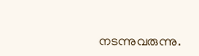നടന്നുവരുന്നു.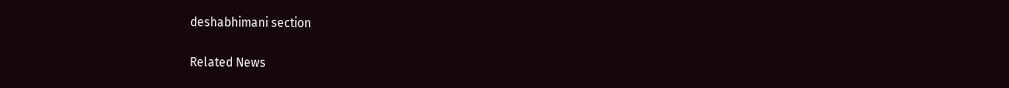deshabhimani section

Related News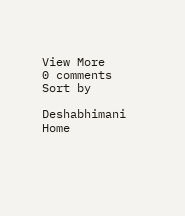View More
0 comments
Sort by

Deshabhimani
Home